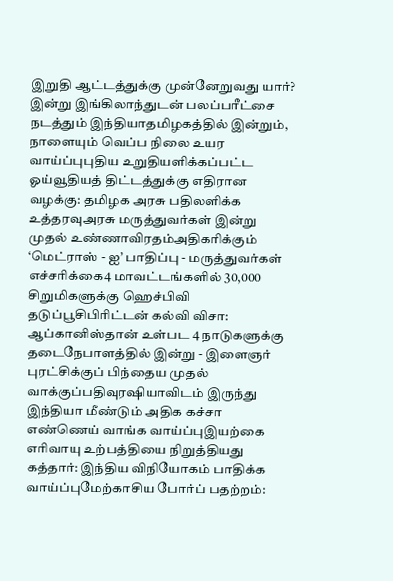இறுதி ஆட்டத்துக்கு முன்னேறுவது யார்? இன்று இங்கிலாந்துடன் பலப்பரீட்சை நடத்தும் இந்தியாதமிழகத்தில் இன்றும், நாளையும் வெப்ப நிலை உயர வாய்ப்புபுதிய உறுதியளிக்கப்பட்ட ஓய்வூதியத் திட்டத்துக்கு எதிரான வழக்கு: தமிழக அரசு பதிலளிக்க உத்தரவுஅரசு மருத்துவர்கள் இன்று முதல் உண்ணாவிரதம்அதிகரிக்கும் ‘மெட்ராஸ் - ஐ’ பாதிப்பு - மருத்துவர்கள் எச்சரிக்கை4 மாவட்டங்களில் 30,000 சிறுமிகளுக்கு ஹெச்பிவி தடுப்பூசிபிரிட்டன் கல்வி விசா: ஆப்கானிஸ்தான் உள்பட 4 நாடுகளுக்கு தடைநேபாளத்தில் இன்று - இளைஞர் புரட்சிக்குப் பிந்தைய முதல் வாக்குப்பதிவுரஷியாவிடம் இருந்து இந்தியா மீண்டும் அதிக கச்சா எண்ணெய் வாங்க வாய்ப்புஇயற்கை எரிவாயு உற்பத்தியை நிறுத்தியது கத்தார்: இந்திய விநியோகம் பாதிக்க வாய்ப்புமேற்காசிய போர்ப் பதற்றம்: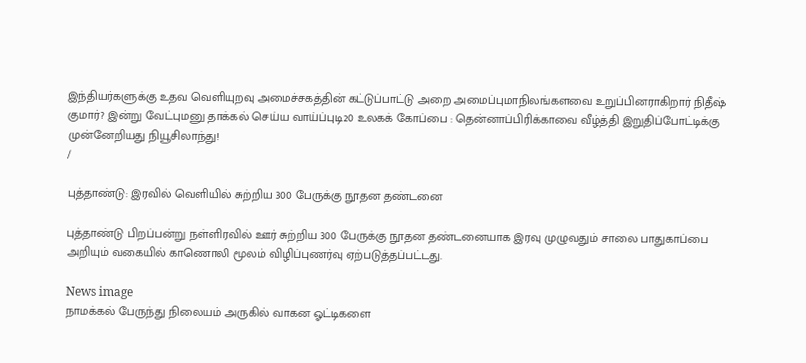இந்தியர்களுக்கு உதவ வெளியுறவு அமைச்சகத்தின் கட்டுப்பாட்டு அறை அமைப்புமாநிலங்களவை உறுப்பினராகிறார் நிதீஷ் குமார்? இன்று வேட்புமனு தாக்கல் செய்ய வாய்ப்புடி20 உலகக் கோப்பை : தென்னாப்பிரிக்காவை வீழ்த்தி இறுதிப்போட்டிக்கு முன்னேறியது நியூசிலாந்து!
/

புத்தாண்டு: இரவில் வெளியில் சுற்றிய 300 பேருக்கு நூதன தண்டனை

புத்தாண்டு பிறப்பன்று நள்ளிரவில் ஊர் சுற்றிய 300 பேருக்கு நூதன தண்டனையாக இரவு முழுவதும் சாலை பாதுகாப்பை அறியும் வகையில் காணொலி மூலம் விழிப்புணர்வு ஏற்படுத்தப்பட்டது.

News image
நாமக்கல் பேருந்து நிலையம் அருகில் வாகன ஓட்டிகளை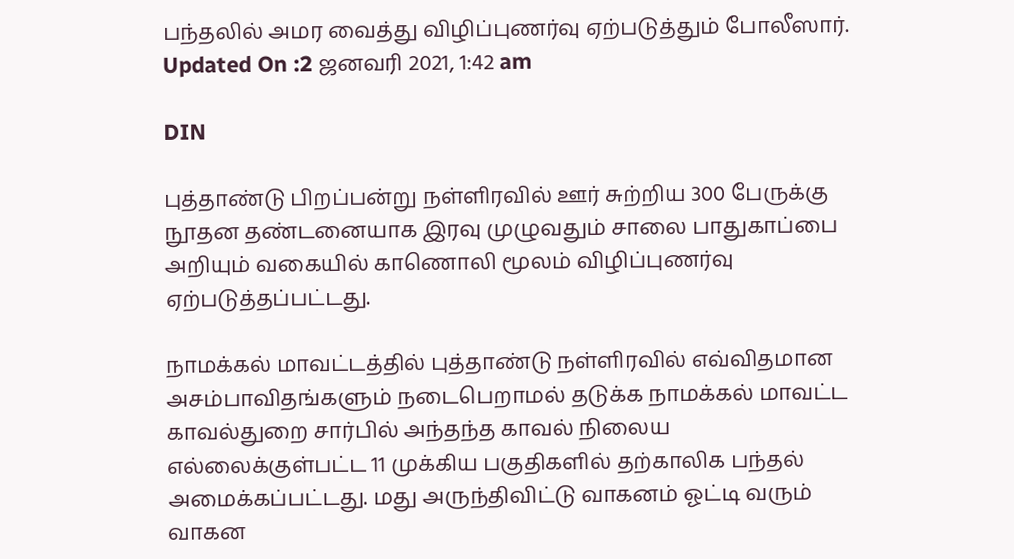பந்தலில் அமர வைத்து விழிப்புணர்வு ஏற்படுத்தும் போலீஸார்.
Updated On :2 ஜனவரி 2021, 1:42 am

DIN

புத்தாண்டு பிறப்பன்று நள்ளிரவில் ஊர் சுற்றிய 300 பேருக்கு நூதன தண்டனையாக இரவு முழுவதும் சாலை பாதுகாப்பை அறியும் வகையில் காணொலி மூலம் விழிப்புணர்வு ஏற்படுத்தப்பட்டது.

நாமக்கல் மாவட்டத்தில் புத்தாண்டு நள்ளிரவில் எவ்விதமான அசம்பாவிதங்களும் நடைபெறாமல் தடுக்க நாமக்கல் மாவட்ட காவல்துறை சார்பில் அந்தந்த காவல் நிலைய எல்லைக்குள்பட்ட 11 முக்கிய பகுதிகளில் தற்காலிக பந்தல் அமைக்கப்பட்டது. மது அருந்திவிட்டு வாகனம் ஓட்டி வரும் வாகன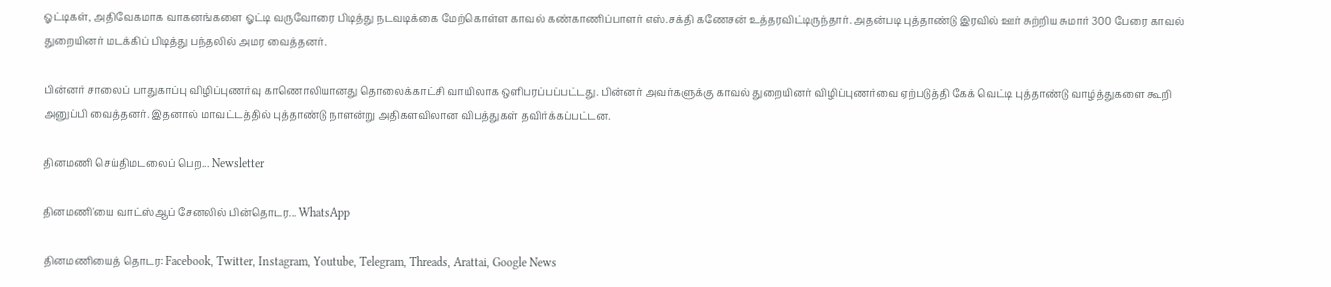ஓட்டிகள், அதிவேகமாக வாகனங்களை ஓட்டி வருவோரை பிடித்து நடவடிக்கை மேற்கொள்ள காவல் கண்காணிப்பாளர் எஸ்.சக்தி கணேசன் உத்தரவிட்டிருந்தார். அதன்படி புத்தாண்டு இரவில் ஊர் சுற்றிய சுமார் 300 பேரை காவல் துறையினர் மடக்கிப் பிடித்து பந்தலில் அமர வைத்தனர்.

பின்னர் சாலைப் பாதுகாப்பு விழிப்புணர்வு காணொலியானது தொலைக்காட்சி வாயிலாக ஒளிபரப்பப்பட்டது. பின்னர் அவர்களுக்கு காவல் துறையினர் விழிப்புணர்வை ஏற்படுத்தி கேக் வெட்டி புத்தாண்டு வாழ்த்துகளை கூறி அனுப்பி வைத்தனர். இதனால் மாவட்டத்தில் புத்தாண்டு நாளன்று அதிகளவிலான விபத்துகள் தவிர்க்கப்பட்டன.

தினமணி செய்திமடலைப் பெற... Newsletter

தினமணி'யை வாட்ஸ்ஆப் சேனலில் பின்தொடர... WhatsApp

தினமணியைத் தொடர: Facebook, Twitter, Instagram, Youtube, Telegram, Threads, Arattai, Google News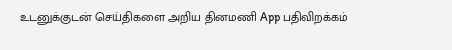உடனுக்குடன் செய்திகளை அறிய தினமணி App பதிவிறக்கம்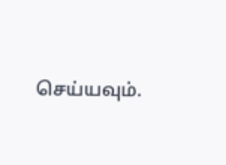செய்யவும்.